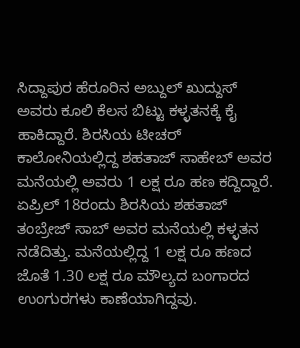ಸಿದ್ದಾಪುರ ಹೆರೂರಿನ ಅಬ್ದುಲ್ ಖುದ್ದುಸ್ ಅವರು ಕೂಲಿ ಕೆಲಸ ಬಿಟ್ಟು ಕಳ್ಳತನಕ್ಕೆ ಕೈ ಹಾಕಿದ್ದಾರೆ. ಶಿರಸಿಯ ಟೀಚರ್ ಕಾಲೋನಿಯಲ್ಲಿದ್ದ ಶಹತಾಜ್ ಸಾಹೇಬ್ ಅವರ ಮನೆಯಲ್ಲಿ ಅವರು 1 ಲಕ್ಷ ರೂ ಹಣ ಕದ್ದಿದ್ದಾರೆ.
ಏಪ್ರಿಲ್ 18ರಂದು ಶಿರಸಿಯ ಶಹತಾಜ್ ತಂಬ್ರೇಜ್ ಸಾಬ್ ಅವರ ಮನೆಯಲ್ಲಿ ಕಳ್ಳತನ ನಡೆದಿತ್ತು. ಮನೆಯಲ್ಲಿದ್ದ 1 ಲಕ್ಷ ರೂ ಹಣದ ಜೊತೆ 1.30 ಲಕ್ಷ ರೂ ಮೌಲ್ಯದ ಬಂಗಾರದ ಉಂಗುರಗಳು ಕಾಣೆಯಾಗಿದ್ದವು.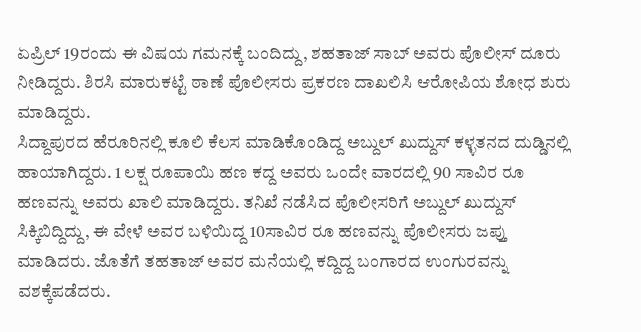ಏಪ್ರಿಲ್ 19ರಂದು ಈ ವಿಷಯ ಗಮನಕ್ಕೆ ಬಂದಿದ್ದು, ಶಹತಾಜ್ ಸಾಬ್ ಅವರು ಪೊಲೀಸ್ ದೂರು ನೀಡಿದ್ದರು. ಶಿರಸಿ ಮಾರುಕಟ್ಟೆ ಠಾಣೆ ಪೊಲೀಸರು ಪ್ರಕರಣ ದಾಖಲಿಸಿ ಆರೋಪಿಯ ಶೋಧ ಶುರು ಮಾಡಿದ್ದರು.
ಸಿದ್ದಾಪುರದ ಹೆರೂರಿನಲ್ಲಿ ಕೂಲಿ ಕೆಲಸ ಮಾಡಿಕೊಂಡಿದ್ದ ಅಬ್ದುಲ್ ಖುದ್ದುಸ್ ಕಳ್ಳತನದ ದುಡ್ಡಿನಲ್ಲಿ ಹಾಯಾಗಿದ್ದರು. 1 ಲಕ್ಷ ರೂಪಾಯಿ ಹಣ ಕದ್ದ ಅವರು ಒಂದೇ ವಾರದಲ್ಲಿ 90 ಸಾವಿರ ರೂ ಹಣವನ್ನು ಅವರು ಖಾಲಿ ಮಾಡಿದ್ದರು. ತನಿಖೆ ನಡೆಸಿದ ಪೊಲೀಸರಿಗೆ ಅಬ್ದುಲ್ ಖುದ್ದುಸ್ ಸಿಕ್ಕಿಬಿದ್ದಿದ್ದು, ಈ ವೇಳೆ ಅವರ ಬಳಿಯಿದ್ದ 10ಸಾವಿರ ರೂ ಹಣವನ್ನು ಪೊಲೀಸರು ಜಪ್ತು ಮಾಡಿದರು. ಜೊತೆಗೆ ತಹತಾಜ್ ಅವರ ಮನೆಯಲ್ಲಿ ಕದ್ದಿದ್ದ ಬಂಗಾರದ ಉಂಗುರವನ್ನು ವಶಕ್ಕೆಪಡೆದರು.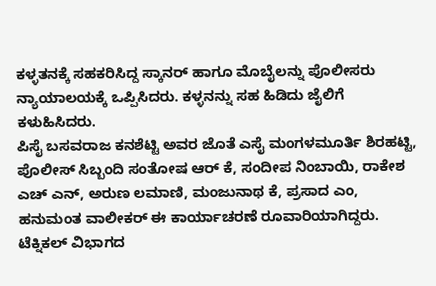ಕಳ್ಳತನಕ್ಕೆ ಸಹಕರಿಸಿದ್ದ ಸ್ಕಾನರ್ ಹಾಗೂ ಮೊಬೈಲನ್ನು ಪೊಲೀಸರು ನ್ಯಾಯಾಲಯಕ್ಕೆ ಒಪ್ಪಿಸಿದರು. ಕಳ್ಳನನ್ನು ಸಹ ಹಿಡಿದು ಜೈಲಿಗೆ ಕಳುಹಿಸಿದರು.
ಪಿಸೈ ಬಸವರಾಜ ಕನಶೆಟ್ಟಿ ಅವರ ಜೊತೆ ಎಸೈ ಮಂಗಳಮೂರ್ತಿ ಶಿರಹಟ್ಟಿ, ಪೊಲೀಸ್ ಸಿಬ್ಬಂದಿ ಸಂತೋಷ ಆರ್ ಕೆ, ಸಂದೀಪ ನಿಂಬಾಯಿ, ರಾಕೇಶ ಎಚ್ ಎನ್, ಅರುಣ ಲಮಾಣಿ, ಮಂಜುನಾಥ ಕೆ, ಪ್ರಸಾದ ಎಂ, ಹನುಮಂತ ವಾಲೀಕರ್ ಈ ಕಾರ್ಯಾಚರಣೆ ರೂವಾರಿಯಾಗಿದ್ದರು. ಟೆಕ್ನಿಕಲ್ ವಿಭಾಗದ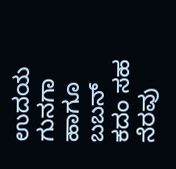ಉದಯ ಗುನಗಾ ಹಾಗೂ ಬಬನ್ ಕದಂ ಸಹ ನೆರವು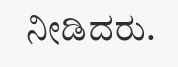ನೀಡಿದರು.